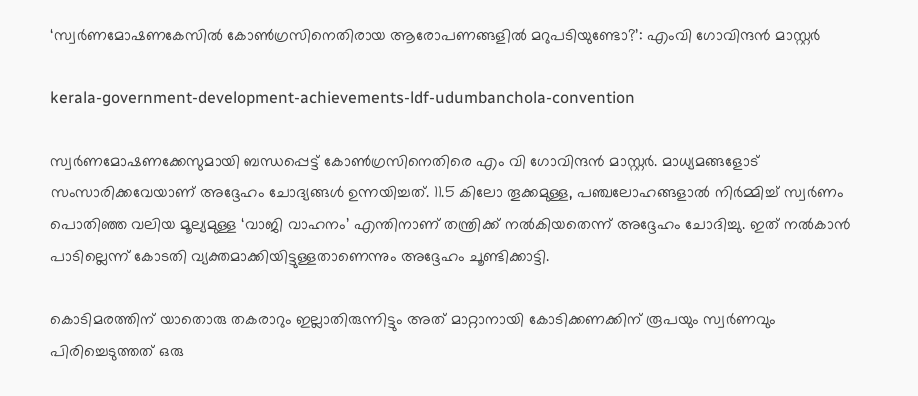‘സ്വർണമോഷണകേസിൽ കോൺഗ്രസിനെതിരായ ആരോപണങ്ങളിൽ മറുപടിയുണ്ടോ?’: എംവി ഗോവിന്ദൻ മാസ്റ്റർ

kerala-government-development-achievements-ldf-udumbanchola-convention

സ്വർണമോഷണക്കേസുമായി ബന്ധപ്പെട്ട് കോൺഗ്രസിനെതിരെ എം വി ഗോവിന്ദൻ മാസ്റ്റർ. മാധ്യമങ്ങളോട് സംസാരിക്കവേയാണ് അദ്ദേഹം ചോദ്യങ്ങള്‍ ഉന്നയിച്ചത്. 11.5 കിലോ തൂക്കമുള്ള, പഞ്ചലോഹങ്ങളാൽ നിർമ്മിച്ച് സ്വർണം പൊതിഞ്ഞ വലിയ മൂല്യമുള്ള ‘വാജി വാഹനം’ എന്തിനാണ് തന്ത്രിക്ക് നൽകിയതെന്ന് അദ്ദേഹം ചോദിച്ചു. ഇത് നൽകാൻ പാടില്ലെന്ന് കോടതി വ്യക്തമാക്കിയിട്ടുള്ളതാണെന്നും അദ്ദേഹം ചൂണ്ടിക്കാട്ടി.

കൊടിമരത്തിന് യാതൊരു തകരാറും ഇല്ലാതിരുന്നിട്ടും അത് മാറ്റാനായി കോടിക്കണക്കിന് രൂപയും സ്വർണവും പിരിച്ചെടുത്തത് ഒരു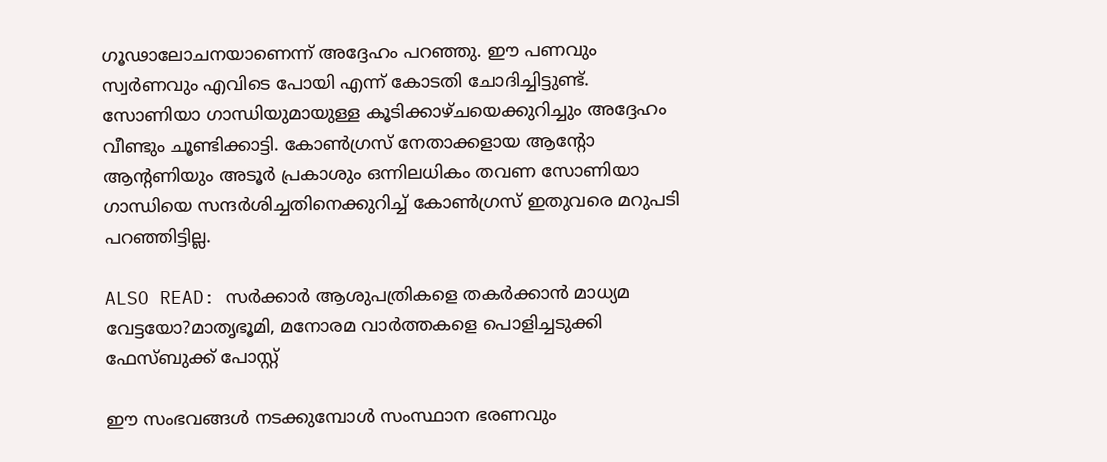ഗൂഢാലോചനയാണെന്ന് അദ്ദേഹം പറഞ്ഞു. ഈ പണവും സ്വർണവും എവിടെ പോയി എന്ന് കോടതി ചോദിച്ചിട്ടുണ്ട്. സോണിയാ ഗാന്ധിയുമായുള്ള കൂടിക്കാഴ്ചയെക്കുറിച്ചും അദ്ദേഹം വീണ്ടും ചൂണ്ടിക്കാട്ടി. കോൺഗ്രസ് നേതാക്കളായ ആന്റോ ആന്റണിയും അടൂർ പ്രകാശും ഒന്നിലധികം തവണ സോണിയാ ഗാന്ധിയെ സന്ദർശിച്ചതിനെക്കുറിച്ച് കോൺഗ്രസ് ഇതുവരെ മറുപടി പറഞ്ഞിട്ടില്ല.

ALSO READ: സർക്കാർ ആശുപത്രികളെ തകർക്കാൻ മാധ്യമ വേട്ടയോ?മാതൃഭൂമി, മനോരമ വാർത്തകളെ പൊളിച്ചടുക്കി ഫേസ്ബുക്ക് പോസ്റ്റ്

ഈ സംഭവങ്ങൾ നടക്കുമ്പോൾ സംസ്ഥാന ഭരണവും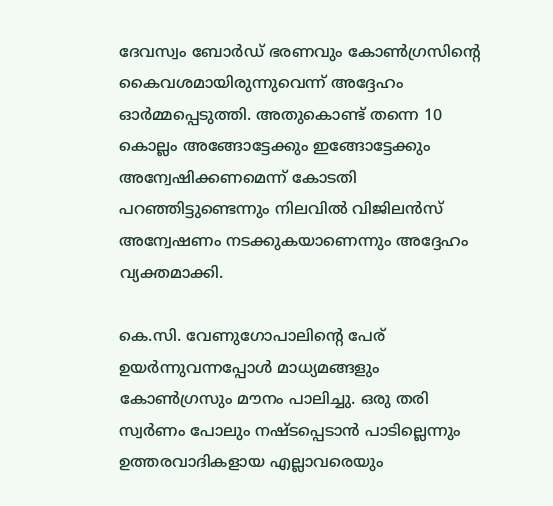ദേവസ്വം ബോർഡ് ഭരണവും കോൺഗ്രസിന്റെ കൈവശമായിരുന്നുവെന്ന് അദ്ദേഹം ഓർമ്മപ്പെടുത്തി. അതുകൊണ്ട് തന്നെ 10 കൊല്ലം അങ്ങോട്ടേക്കും ഇങ്ങോട്ടേക്കും അന്വേഷിക്കണമെന്ന് കോടതി പറഞ്ഞിട്ടുണ്ടെന്നും നിലവിൽ വിജിലൻസ് അന്വേഷണം നടക്കുകയാണെന്നും അദ്ദേഹം വ്യക്തമാക്കി.

കെ.സി. വേണുഗോപാലിന്റെ പേര് ഉയർന്നുവന്നപ്പോൾ മാധ്യമങ്ങളും കോൺഗ്രസും മൗനം പാലിച്ചു. ഒരു തരി സ്വർണം പോലും നഷ്ടപ്പെടാൻ പാടില്ലെന്നും ഉത്തരവാദികളായ എല്ലാവരെയും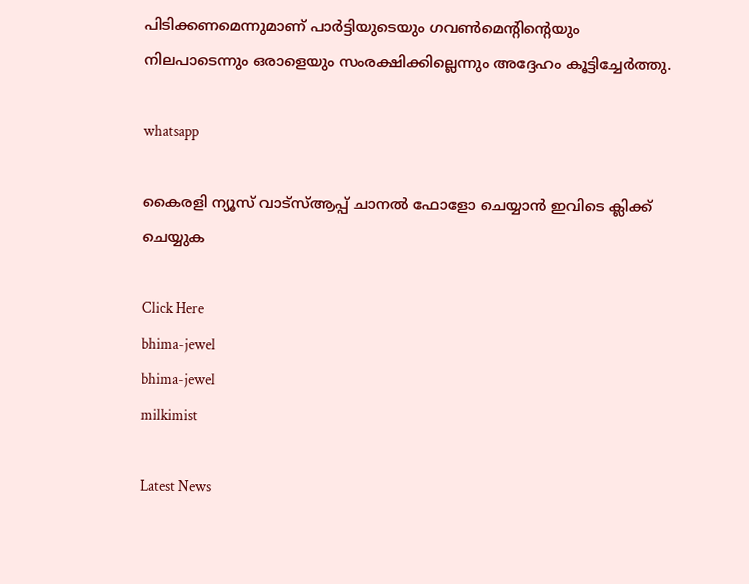പിടിക്കണമെന്നുമാണ് പാർട്ടിയുടെയും ഗവൺമെന്റിന്റെയും നിലപാടെന്നും ഒരാളെയും സംരക്ഷിക്കില്ലെന്നും അദ്ദേഹം കൂട്ടിച്ചേർത്തു.

whatsapp

കൈരളി ന്യൂസ് വാട്‌സ്ആപ്പ് ചാനല്‍ ഫോളോ ചെയ്യാന്‍ ഇവിടെ ക്ലിക്ക് ചെയ്യുക

Click Here
bhima-jewel
bhima-jewel
milkimist

Latest News